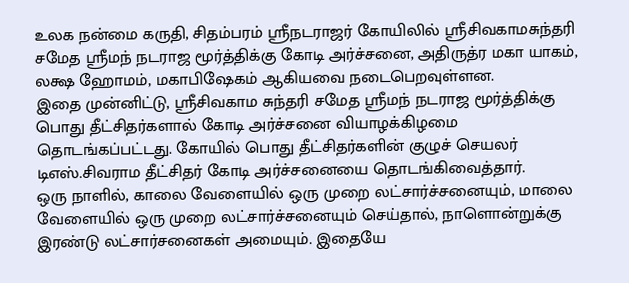உலக நன்மை கருதி, சிதம்பரம் ஸ்ரீநடராஜர் கோயிலில் ஸ்ரீசிவகாமசுந்தரி சமேத ஸ்ரீமந் நடராஜ மூர்த்திக்கு கோடி அர்ச்சனை, அதிருத்ர மகா யாகம், லக்ஷ ஹோமம், மகாபிஷேகம் ஆகியவை நடைபெறவுள்ளன.
இதை முன்னிட்டு, ஸ்ரீசிவகாம சுந்தரி சமேத ஸ்ரீமந் நடராஜ மூர்த்திக்கு பொது தீட்சிதர்களால் கோடி அர்ச்சனை வியாழக்கிழமை தொடங்கப்பட்டது. கோயில் பொது தீட்சிதர்களின் குழுச் செயலர் டிஎஸ்.சிவராம தீட்சிதர் கோடி அர்ச்சனையை தொடங்கிவைத்தார்.
ஒரு நாளில், காலை வேளையில் ஒரு முறை லட்சார்ச்சனையும், மாலை வேளையில் ஒரு முறை லட்சார்ச்சனையும் செய்தால், நாளொன்றுக்கு இரண்டு லட்சார்சனைகள் அமையும். இதையே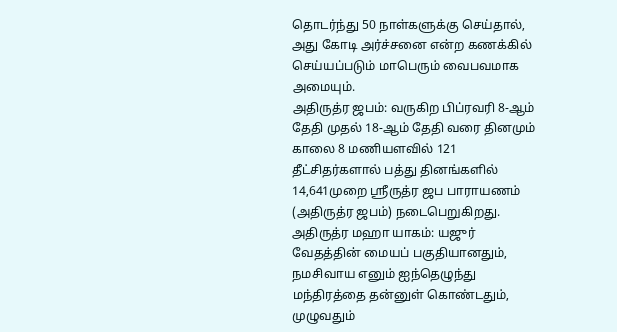தொடர்ந்து 50 நாள்களுக்கு செய்தால், அது கோடி அர்ச்சனை என்ற கணக்கில் செய்யப்படும் மாபெரும் வைபவமாக அமையும்.
அதிருத்ர ஜபம்: வருகிற பிப்ரவரி 8-ஆம் தேதி முதல் 18-ஆம் தேதி வரை தினமும் காலை 8 மணியளவில் 121 தீட்சிதர்களால் பத்து தினங்களில் 14,641முறை ஸ்ரீருத்ர ஜப பாராயணம் (அதிருத்ர ஜபம்) நடைபெறுகிறது.
அதிருத்ர மஹா யாகம்: யஜுர் வேதத்தின் மையப் பகுதியானதும், நமசிவாய எனும் ஐந்தெழுந்து மந்திரத்தை தன்னுள் கொண்டதும், முழுவதும்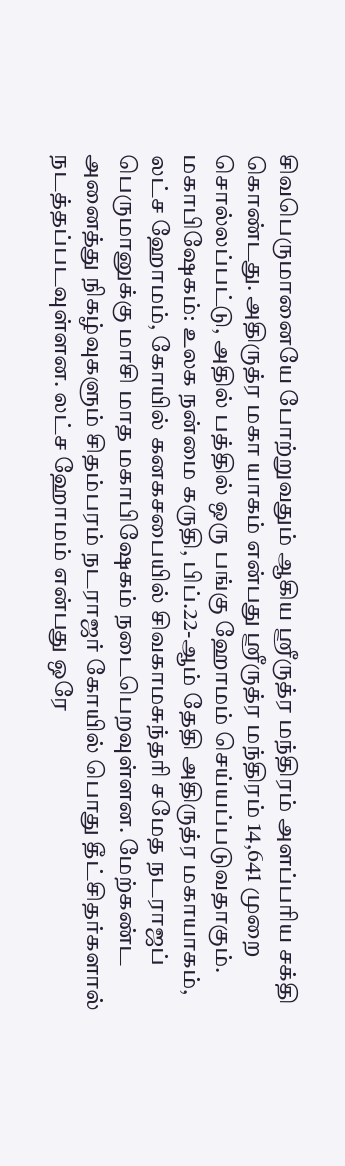சிவபெருமானையே போற்றுவதும் ஆகிய ஸ்ரீருத்ர மந்திரம் அளப்பரிய சக்தி கொண்டது. அதிருத்ர மகா யாகம் என்பது ஸ்ரீருத்ர மந்திரம் 14,641 முறை சொல்லப்பட்டு, அதில் பத்தில் ஒரு பங்கு ஹோமம் செய்யப்படுவதாகும்.
மகாபிஷேகம்: உலக நன்மை கருதி, பிப்.22-ஆம் தேதி அதிருத்ர மகாயாகம், லட்ச ஹோமம், கோயில் கனகசபையில் சிவகாமசுந்தரி சமேத நடராஜப் பெருமானுக்கு மாசி மாத மகாபிஷேகம் நடைபெறவுள்ளன. மேற்கண்ட அனைத்து நிகழ்வுகளும் சிதம்பரம் நடராஜர் கோயில் பொது தீட்சிதர்களால் நடத்தப்படவுள்ளன. லட்ச ஹோமம் என்பது ஒரே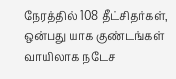நேரத்தில் 108 தீட்சிதர்கள், ஒன்பது யாக குண்டங்கள் வாயிலாக நடேச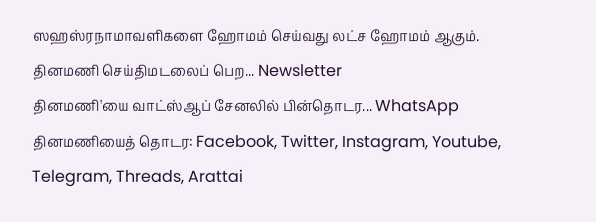ஸஹஸ்ரநாமாவளிகளை ஹோமம் செய்வது லட்ச ஹோமம் ஆகும்.
தினமணி செய்திமடலைப் பெற... Newsletter
தினமணி'யை வாட்ஸ்ஆப் சேனலில் பின்தொடர... WhatsApp
தினமணியைத் தொடர: Facebook, Twitter, Instagram, Youtube, Telegram, Threads, Arattai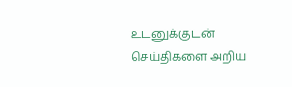உடனுக்குடன் செய்திகளை அறிய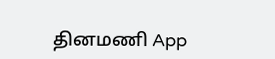தினமணி App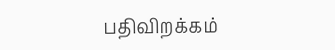பதிவிறக்கம்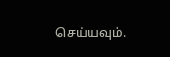செய்யவும்.